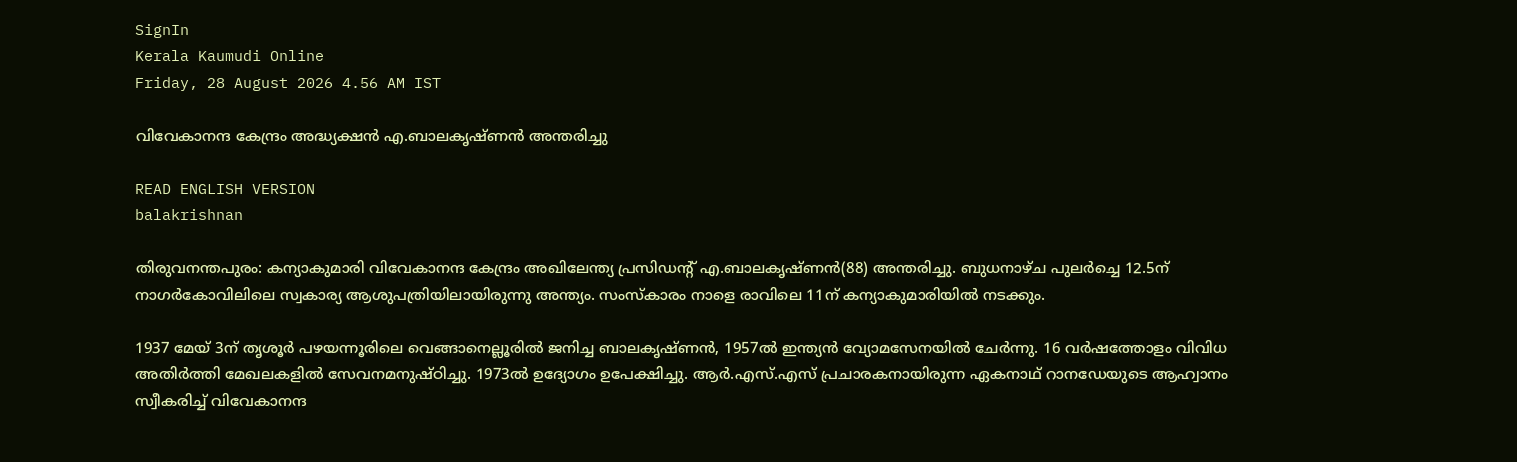SignIn
Kerala Kaumudi Online
Friday, 28 August 2026 4.56 AM IST

വിവേകാനന്ദ കേന്ദ്രം അദ്ധ്യക്ഷൻ എ.ബാലകൃഷ്ണൻ അന്തരിച്ചു

READ ENGLISH VERSION
balakrishnan

തിരുവനന്തപുരം: കന്യാകുമാരി വിവേകാനന്ദ കേന്ദ്രം അഖിലേന്ത്യ പ്രസിഡന്റ് എ.ബാലകൃഷ്ണൻ(88) അന്തരിച്ചു. ബുധനാഴ്ച പുലർച്ചെ 12.5ന് നാഗർകോവിലിലെ സ്വകാര്യ ആശുപത്രിയിലായിരുന്നു അന്ത്യം. സംസ്‌കാരം നാളെ രാവിലെ 11ന് കന്യാകുമാരിയിൽ നടക്കും.

1937 മേയ് 3ന് തൃശൂർ പഴയന്നൂരിലെ വെങ്ങാനെല്ലൂരിൽ ജനിച്ച ബാലകൃഷ്ണൻ, 1957ൽ ഇന്ത്യൻ വ്യോമസേനയിൽ ചേർന്നു. 16 വർഷത്തോളം വിവിധ അതിർത്തി മേഖലകളിൽ സേവനമനുഷ്ഠിച്ചു. 1973ൽ ഉദ്യോഗം ഉപേക്ഷിച്ചു. ആർ.എസ്.എസ് പ്രചാരകനായിരുന്ന ഏകനാഥ് റാനഡേയുടെ ആഹ്വാനം സ്വീകരിച്ച് വിവേകാനന്ദ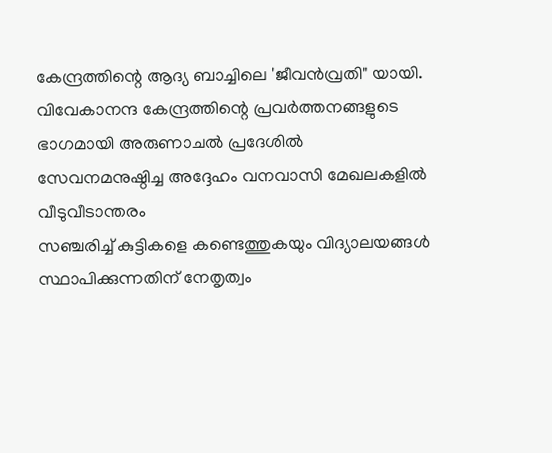കേന്ദ്രത്തിന്റെ ആദ്യ ബാച്ചിലെ 'ജീവൻവ്രതി" യായി. വിവേകാനന്ദ കേന്ദ്രത്തിന്റെ പ്രവർത്തനങ്ങളുടെ ഭാഗമായി അരുണാചൽ പ്രദേശിൽ സേവനമനുഷ്ഠിച്ച അദ്ദേഹം വനവാസി മേഖലകളിൽ വീടുവീടാന്തരം
സഞ്ചരിച്ച് കുട്ടികളെ കണ്ടെത്തുകയും വിദ്യാലയങ്ങൾ സ്ഥാപിക്കുന്നതിന് നേതൃത്വം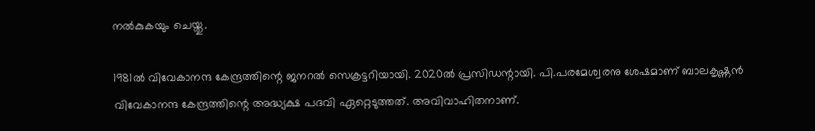നൽകുകയും ചെയ്തു.

1981ൽ വിവേകാനന്ദ കേന്ദ്രത്തിന്റെ ജനറൽ സെക്രട്ടറിയായി. 2020ൽ പ്രസിഡന്റായി. പി.പരമേശ്വരനു ശേഷമാണ് ബാലകൃഷ്ണൻ വിവേകാനന്ദ കേന്ദ്രത്തിന്റെ അദ്ധ്യക്ഷ പദവി ഏറ്റെടുത്തത്. അവിവാഹിതനാണ്.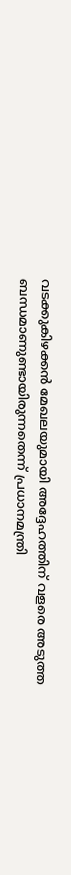വടക്കുകിഴക്കൻ മേഖലയുമായി അദ്ദേഹത്തിന് വളരെ അടുത്ത ബന്ധമാണുണ്ടായിരുന്നതെന്ന് പ്രധാനമന്ത്രി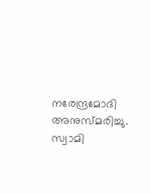നരേന്ദ്രമോദി അനുസ്മരിച്ചു. സ്വാമി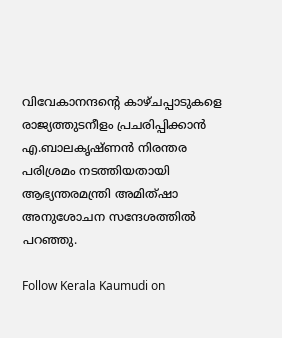വിവേകാനന്ദന്റെ കാഴ്ചപ്പാടുകളെ രാജ്യത്തുടനീളം പ്രചരിപ്പിക്കാൻ എ.ബാലകൃഷ്ണൻ നിരന്തര പരിശ്രമം നടത്തിയതായി ആഭ്യന്തരമന്ത്രി അമിത്ഷാ അനുശോചന സന്ദേശത്തിൽ പറഞ്ഞു.

Follow Kerala Kaumudi on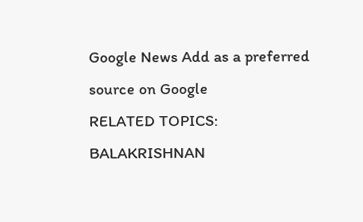Google News Add as a preferred source on Google
RELATED TOPICS: BALAKRISHNAN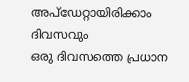അപ്ഡേറ്റായിരിക്കാം ദിവസവും
ഒരു ദിവസത്തെ പ്രധാന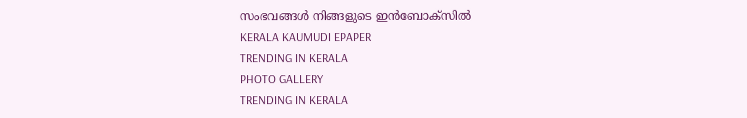സംഭവങ്ങൾ നിങ്ങളുടെ ഇൻബോക്സിൽ
KERALA KAUMUDI EPAPER
TRENDING IN KERALA
PHOTO GALLERY
TRENDING IN KERALA